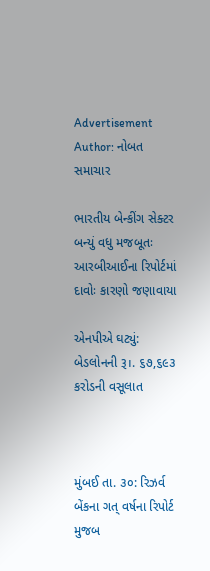Advertisement
Author: નોબત સમાચાર

ભારતીય બેન્કીંગ સેક્ટર બન્યું વધુ મજબૂતઃ આરબીઆઈના રિપોર્ટમાં દાવોઃ કારણો જણાવાયા

એનપીએ ઘટ્યું: બેડલોનની રૂ।. ૬૭,૬૯૩ કરોડની વસૂલાત



મુંબઈ તા. ૩૦: રિઝર્વ બેંકના ગત્ વર્ષના રિપોર્ટ મુજબ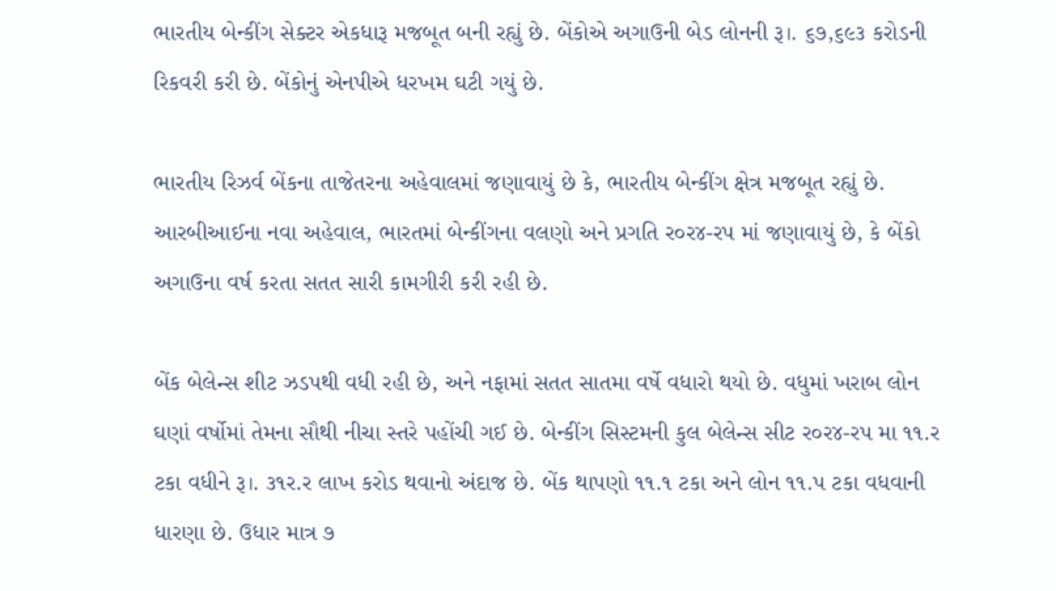ભારતીય બેન્કીંગ સેક્ટર એકધારૂ મજબૂત બની રહ્યું છે. બેંકોએ અગાઉની બેડ લોનની રૂ।. ૬૭,૬૯૩ કરોડની રિકવરી કરી છે. બેંકોનું એનપીએ ધરખમ ઘટી ગયું છે.

ભારતીય રિઝર્વ બેંકના તાજેતરના અહેવાલમાં જણાવાયું છે કે, ભારતીય બેન્કીંગ ક્ષેત્ર મજબૂત રહ્યું છે. આરબીઆઈના નવા અહેવાલ, ભારતમાં બેન્કીંગના વલણો અને પ્રગતિ ર૦ર૪-રપ માં જણાવાયું છે, કે બેંકો અગાઉના વર્ષ કરતા સતત સારી કામગીરી કરી રહી છે.

બેંક બેલેન્સ શીટ ઝડપથી વધી રહી છે, અને નફામાં સતત સાતમા વર્ષે વધારો થયો છે. વધુમાં ખરાબ લોન ઘણાં વર્ષોમાં તેમના સૌથી નીચા સ્તરે પહોંચી ગઈ છે. બેન્કીંગ સિસ્ટમની કુલ બેલેન્સ સીટ ર૦ર૪-રપ મા ૧૧.ર ટકા વધીને રૂ।. ૩૧ર.ર લાખ કરોડ થવાનો અંદાજ છે. બેંક થાપણો ૧૧.૧ ટકા અને લોન ૧૧.પ ટકા વધવાની ધારણા છે. ઉધાર માત્ર ૭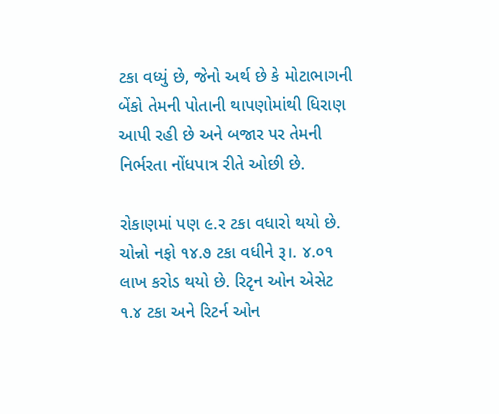ટકા વધ્યું છે, જેનો અર્થ છે કે મોટાભાગની બેંકો તેમની પોતાની થાપણોમાંથી ધિરાણ આપી રહી છે અને બજાર પર તેમની નિર્ભરતા નોંધપાત્ર રીતે ઓછી છે.

રોકાણમાં પણ ૯.ર ટકા વધારો થયો છે. ચોન્નો નફો ૧૪.૭ ટકા વધીને રૂ।. ૪.૦૧ લાખ કરોડ થયો છે. રિટૃન ઓન એસેટ ૧.૪ ટકા અને રિટર્ન ઓન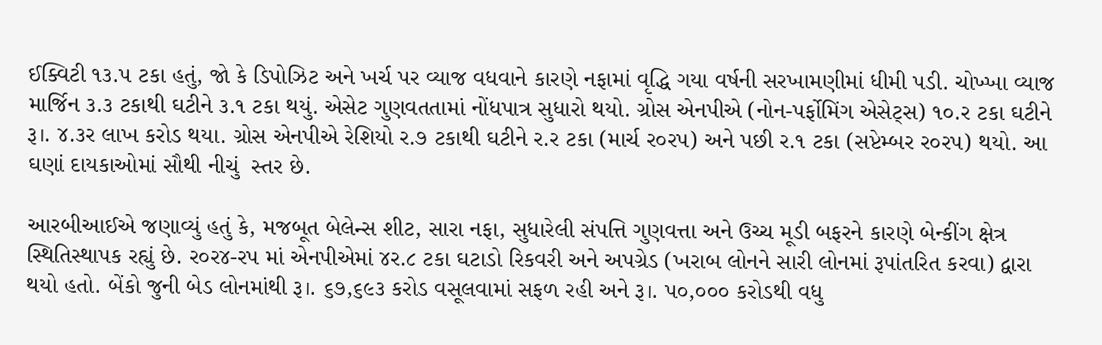ઈક્વિટી ૧૩.પ ટકા હતું, જો કે ડિપોઝિટ અને ખર્ચ પર વ્યાજ વધવાને કારણે નફામાં વૃદ્ધિ ગયા વર્ષની સરખામણીમાં ધીમી પડી. ચોખ્ખા વ્યાજ માર્જિન ૩.૩ ટકાથી ઘટીને ૩.૧ ટકા થયું. એસેટ ગુણવતતામાં નોંધપાત્ર સુધારો થયો. ગ્રોસ એનપીએ (નોન-પર્ફોમિંગ એસેટ્સ) ૧૦.ર ટકા ઘટીને રૂ।. ૪.૩ર લાખ કરોડ થયા. ગ્રોસ એનપીએ રેશિયો ર.૭ ટકાથી ઘટીને ર.ર ટકા (માર્ચ ર૦રપ) અને પછી ર.૧ ટકા (સપ્ટેમ્બર ર૦રપ) થયો. આ ઘણાં દાયકાઓમાં સૌથી નીચું  સ્તર છે.

આરબીઆઈએ જણાવ્યું હતું કે, મજબૂત બેલેન્સ શીટ, સારા નફા, સુધારેલી સંપત્તિ ગુણવત્તા અને ઉચ્ચ મૂડી બફરને કારણે બેન્કીંગ ક્ષેત્ર સ્થિતિસ્થાપક રહ્યું છે. ર૦ર૪-રપ માં એનપીએમાં ૪ર.૮ ટકા ઘટાડો રિકવરી અને અપગ્રેડ (ખરાબ લોનને સારી લોનમાં રૂપાંતરિત કરવા) દ્વારા થયો હતો. બેંકો જુની બેડ લોનમાંથી રૂ।. ૬૭,૬૯૩ કરોડ વસૂલવામાં સફળ રહી અને રૂ।. પ૦,૦૦૦ કરોડથી વધુ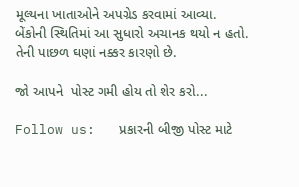મૂલ્યના ખાતાઓને અપગ્રેડ કરવામાં આવ્યા. બેંકોની સ્થિતિમાં આ સુધારો અચાનક થયો ન હતો. તેની પાછળ ઘણાં નક્કર કારણો છે.

જો આપને  પોસ્ટ ગમી હોય તો શેર કરો...

Follow us:   પ્રકારની બીજી પોસ્ટ માટે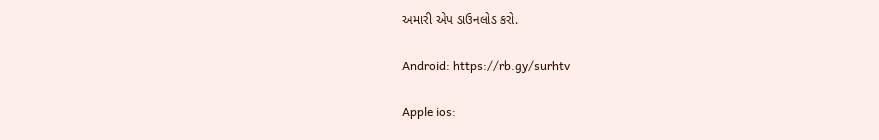અમારી એપ ડાઉનલોડ કરો.

Android: https://rb.gy/surhtv

Apple ios: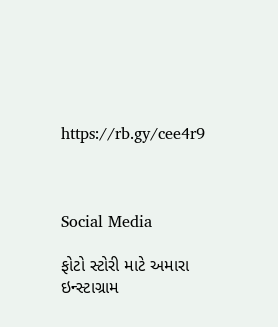https://rb.gy/cee4r9



Social Media

ફોટો સ્ટોરી માટે અમારા ઇન્સ્ટાગ્રામ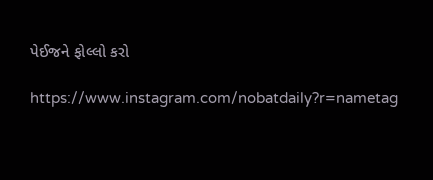પેઈજને ફોલ્લો કરો

https://www.instagram.com/nobatdaily?r=nametag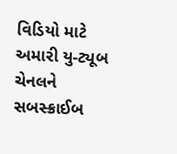વિડિયો માટે અમારી યુ-ટ્યૂબ ચેનલને સબસ્ક્રાઈબ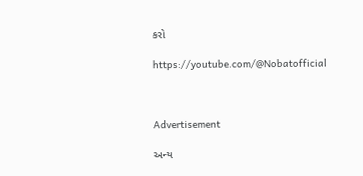કરો

https://youtube.com/@Nobatofficial



Advertisement

અન્ય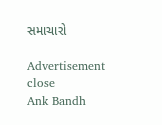સમાચારો

Advertisement
close
Ank Bandh